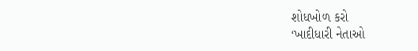શોધખોળ કરો
‘ખાદીધારી નેતાઓ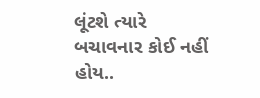લૂંટશે ત્યારે બચાવનાર કોઈ નહીં હોય..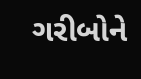ગરીબોને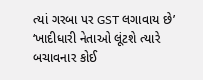ત્યાં ગરબા પર GST લગાવાય છે’
‘ખાદીધારી નેતાઓ લૂંટશે ત્યારે બચાવનાર કોઈ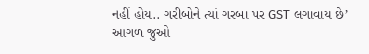નહીં હોય.. ગરીબોને ત્યાં ગરબા પર GST લગાવાય છે’
આગળ જુઓ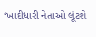‘ખાદીધારી નેતાઓ લૂંટશે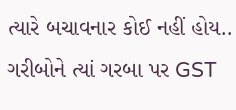ત્યારે બચાવનાર કોઈ નહીં હોય.. ગરીબોને ત્યાં ગરબા પર GST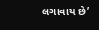લગાવાય છે’